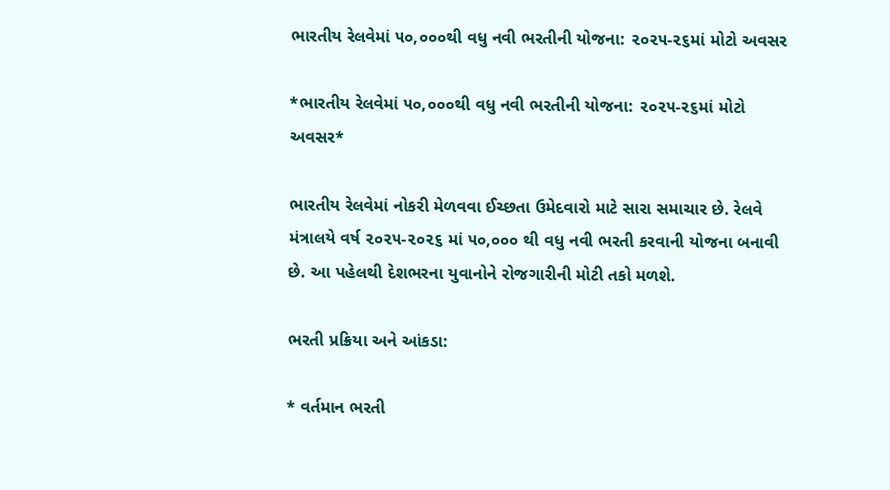ભારતીય રેલવેમાં ૫૦,૦૦૦થી વધુ નવી ભરતીની યોજના: ૨૦૨૫-૨૬માં મોટો અવસર

*ભારતીય રેલવેમાં ૫૦,૦૦૦થી વધુ નવી ભરતીની યોજના: ૨૦૨૫-૨૬માં મોટો અવસર*

ભારતીય રેલવેમાં નોકરી મેળવવા ઈચ્છતા ઉમેદવારો માટે સારા સમાચાર છે. રેલવે મંત્રાલયે વર્ષ ૨૦૨૫-૨૦૨૬ માં ૫૦,૦૦૦ થી વધુ નવી ભરતી કરવાની યોજના બનાવી છે. આ પહેલથી દેશભરના યુવાનોને રોજગારીની મોટી તકો મળશે.

ભરતી પ્રક્રિયા અને આંકડા:

* વર્તમાન ભરતી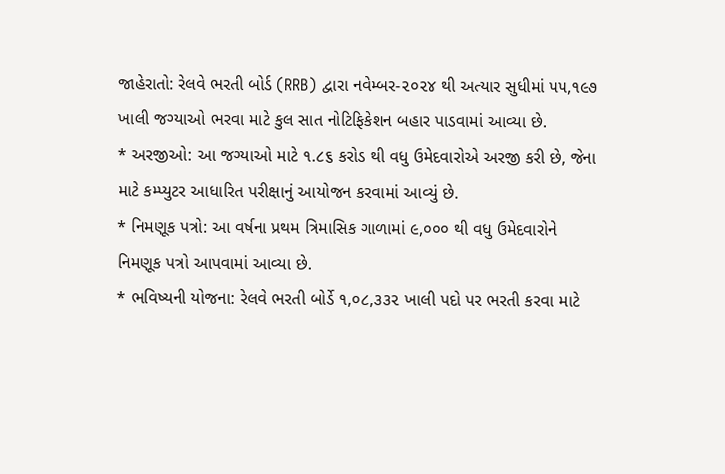જાહેરાતો: રેલવે ભરતી બોર્ડ (RRB) દ્વારા નવેમ્બર-૨૦૨૪ થી અત્યાર સુધીમાં ૫૫,૧૯૭ ખાલી જગ્યાઓ ભરવા માટે કુલ સાત નોટિફિકેશન બહાર પાડવામાં આવ્યા છે.
* અરજીઓ: આ જગ્યાઓ માટે ૧.૮૬ કરોડ થી વધુ ઉમેદવારોએ અરજી કરી છે, જેના માટે કમ્પ્યુટર આધારિત પરીક્ષાનું આયોજન કરવામાં આવ્યું છે.
* નિમણૂક પત્રો: આ વર્ષના પ્રથમ ત્રિમાસિક ગાળામાં ૯,૦૦૦ થી વધુ ઉમેદવારોને નિમણૂક પત્રો આપવામાં આવ્યા છે.
* ભવિષ્યની યોજના: રેલવે ભરતી બોર્ડે ૧,૦૮,૩૩૨ ખાલી પદો પર ભરતી કરવા માટે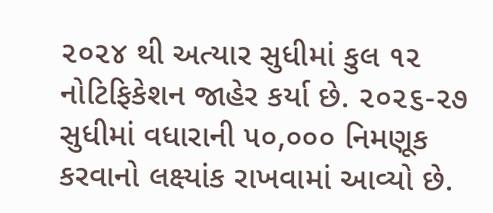૨૦૨૪ થી અત્યાર સુધીમાં કુલ ૧૨ નોટિફિકેશન જાહેર કર્યા છે. ૨૦૨૬-૨૭ સુધીમાં વધારાની ૫૦,૦૦૦ નિમણૂક કરવાનો લક્ષ્યાંક રાખવામાં આવ્યો છે.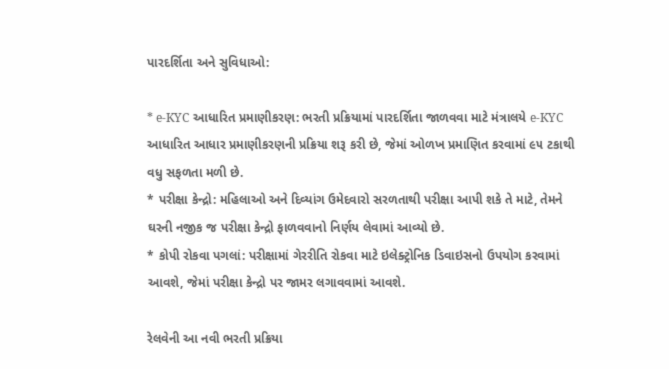પારદર્શિતા અને સુવિધાઓ:

* e-KYC આધારિત પ્રમાણીકરણ: ભરતી પ્રક્રિયામાં પારદર્શિતા જાળવવા માટે મંત્રાલયે e-KYC આધારિત આધાર પ્રમાણીકરણની પ્રક્રિયા શરૂ કરી છે, જેમાં ઓળખ પ્રમાણિત કરવામાં ૯૫ ટકાથી વધુ સફળતા મળી છે.
* પરીક્ષા કેન્દ્રો: મહિલાઓ અને દિવ્યાંગ ઉમેદવારો સરળતાથી પરીક્ષા આપી શકે તે માટે, તેમને ઘરની નજીક જ પરીક્ષા કેન્દ્રો ફાળવવાનો નિર્ણય લેવામાં આવ્યો છે.
* કોપી રોકવા પગલાં: પરીક્ષામાં ગેરરીતિ રોકવા માટે ઇલેક્ટ્રોનિક ડિવાઇસનો ઉપયોગ કરવામાં આવશે, જેમાં પરીક્ષા કેન્દ્રો પર જામર લગાવવામાં આવશે.

રેલવેની આ નવી ભરતી પ્રક્રિયા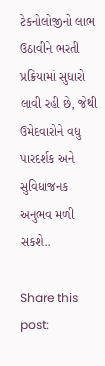ટેકનોલોજીનો લાભ ઉઠાવીને ભરતી પ્રક્રિયામાં સુધારો લાવી રહી છે, જેથી ઉમેદવારોને વધુ પારદર્શક અને સુવિધાજનક અનુભવ મળી સકશે..

Share this post: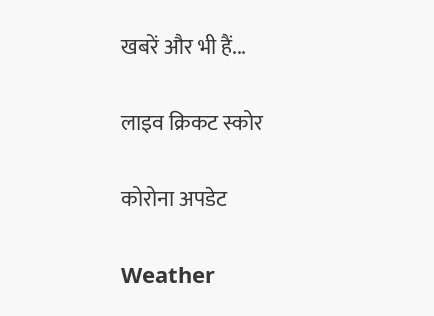खबरें और भी हैं...

लाइव क्रिकट स्कोर

कोरोना अपडेट

Weather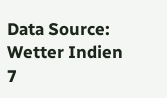Data Source: Wetter Indien 7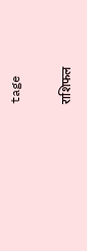tage

राशिफल